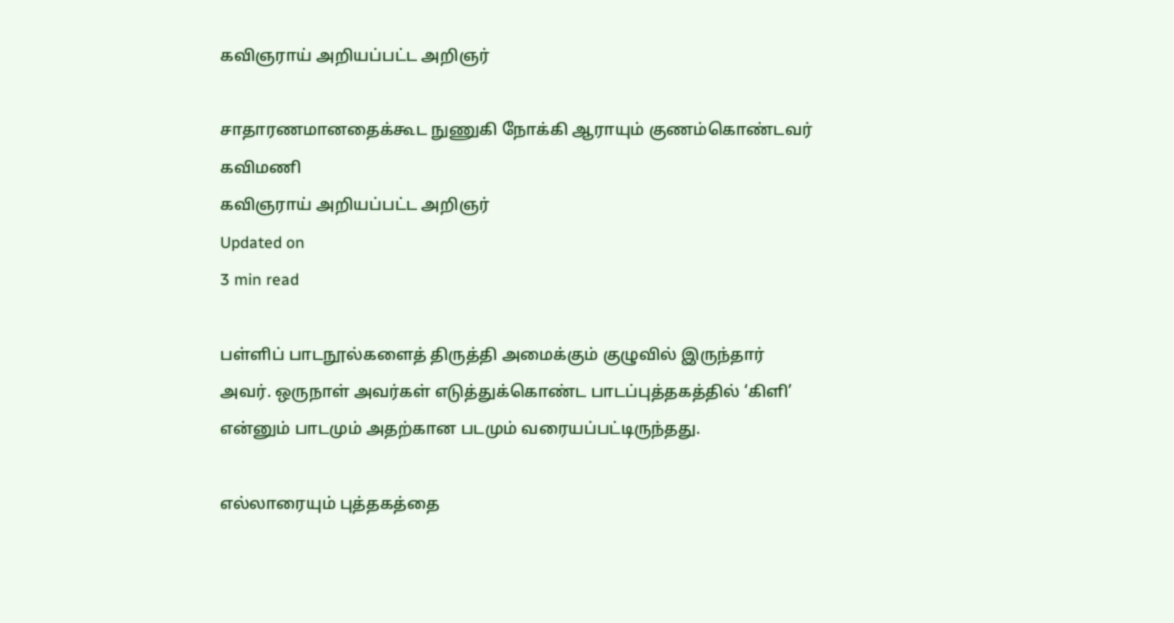கவிஞராய் அறியப்பட்ட அறிஞர்

சாதாரணமானதைக்கூட நுணுகி நோக்கி ஆராயும் குணம்கொண்டவர் கவிமணி
கவிஞராய் அறியப்பட்ட அறிஞர்
Updated on
3 min read

பள்ளிப் பாடநூல்களைத் திருத்தி அமைக்கும் குழுவில் இருந்தார் அவர். ஒருநாள் அவர்கள் எடுத்துக்கொண்ட பாடப்புத்தகத்தில் ‘கிளி’ என்னும் பாடமும் அதற்கான படமும் வரையப்பட்டிருந்தது.

எல்லாரையும் புத்தகத்தை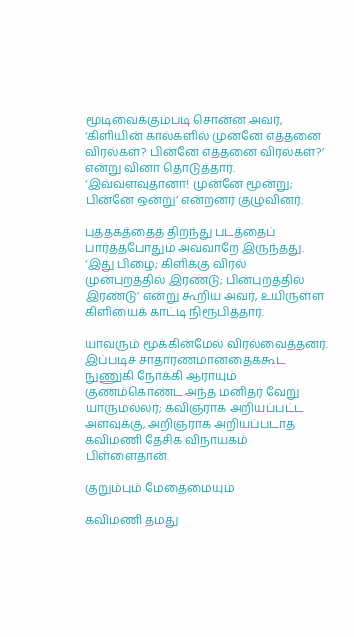மூடிவைக்கும்படி சொன்ன அவர், ‘கிளியின் கால்களில் முன்னே எத்தனை விரல்கள்? பின்னே எத்தனை விரல்கள்?’ என்று வினா தொடுத்தார். ‘இவ்வளவுதானா! முன்னே மூன்று; பின்னே ஒன்று’ என்றனர் குழுவினர்.

புத்தகத்தைத் திறந்து படத்தைப் பார்த்தபோதும் அவ்வாறே இருந்தது. ‘இது பிழை; கிளிக்கு விரல் முன்புறத்தில் இரண்டு; பின்புறத்தில் இரண்டு’ என்று கூறிய அவர், உயிருள்ள கிளியைக் காட்டி நிரூபித்தார்.

யாவரும் மூக்கின்மேல் விரல்வைத்தனர். இப்படிச் சாதாரணமானதைக்கூட நுணுகி நோக்கி ஆராயும் குணம்கொண்ட அந்த மனிதர் வேறு யாருமல்லர்; கவிஞராக அறியப்பட்ட அளவுக்கு, அறிஞராக அறியப்படாத கவிமணி தேசிக விநாயகம் பிள்ளைதான்.

குறும்பும் மேதைமையும்

கவிமணி தமது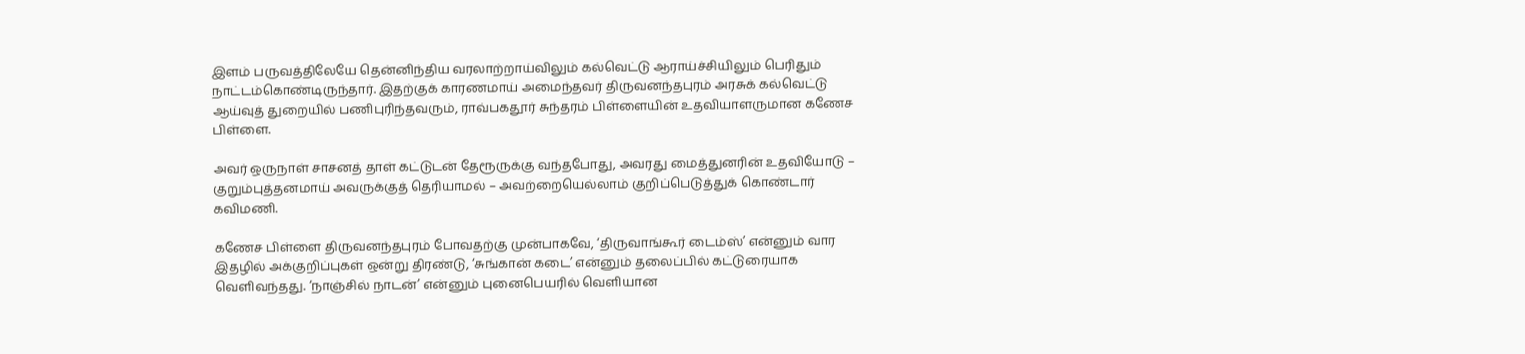இளம் பருவத்திலேயே தென்னிந்திய வரலாற்றாய்விலும் கல்வெட்டு ஆராய்ச்சியிலும் பெரிதும் நாட்டம்கொண்டிருந்தார். இதற்குக் காரணமாய் அமைந்தவர் திருவனந்தபுரம் அரசுக் கல்வெட்டு ஆய்வுத் துறையில் பணிபுரிந்தவரும், ராவ்பகதூர் சுந்தரம் பிள்ளையின் உதவியாளருமான கணேச பிள்ளை.

அவர் ஒருநாள் சாசனத் தாள் கட்டுடன் தேரூருக்கு வந்தபோது, அவரது மைத்துனரின் உதவியோடு – குறும்புத்தனமாய் அவருக்குத் தெரியாமல் – அவற்றையெல்லாம் குறிப்பெடுத்துக் கொண்டார் கவிமணி.

கணேச பிள்ளை திருவனந்தபுரம் போவதற்கு முன்பாகவே, ‘திருவாங்கூர் டைம்ஸ்’ என்னும் வார இதழில் அக்குறிப்புகள் ஒன்று திரண்டு, ‘சுங்கான் கடை’ என்னும் தலைப்பில் கட்டுரையாக வெளிவந்தது. ‘நாஞ்சில் நாடன்’ என்னும் புனைபெயரில் வெளியான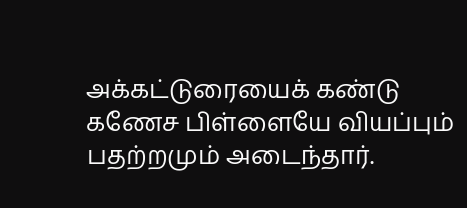அக்கட்டுரையைக் கண்டு கணேச பிள்ளையே வியப்பும் பதற்றமும் அடைந்தார்.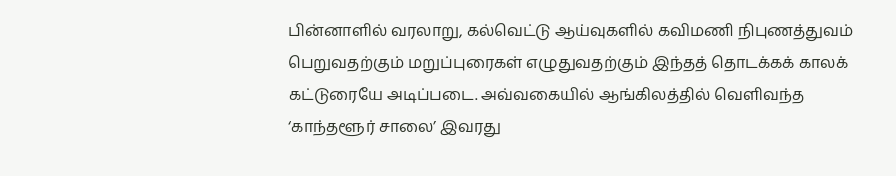பின்னாளில் வரலாறு, கல்வெட்டு ஆய்வுகளில் கவிமணி நிபுணத்துவம் பெறுவதற்கும் மறுப்புரைகள் எழுதுவதற்கும் இந்தத் தொடக்கக் காலக் கட்டுரையே அடிப்படை. அவ்வகையில் ஆங்கிலத்தில் வெளிவந்த ‘காந்தளூர் சாலை’ இவரது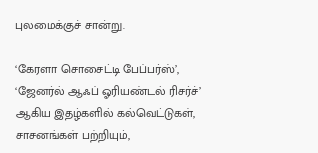புலமைக்குச் சான்று.

‘கேரளா சொசைட்டி பேப்பர்ஸ்’, ‘ஜேனர்ல் ஆஃப் ஓரியண்டல் ரிசர்ச்’ ஆகிய இதழ்களில் கல்வெட்டுகள், சாசனங்கள் பற்றியும்,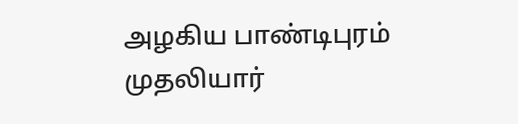அழகிய பாண்டிபுரம் முதலியார்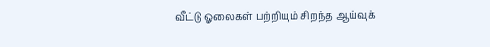வீட்டு ஓலைகள் பற்றியும் சிறந்த ஆய்வுக்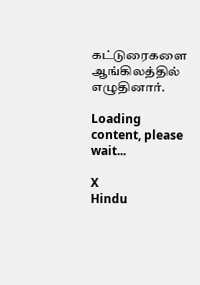கட்டுரைகளை ஆங்கிலத்தில் எழுதினார்.

Loading content, please wait...

X
Hindu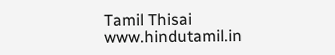Tamil Thisai
www.hindutamil.in